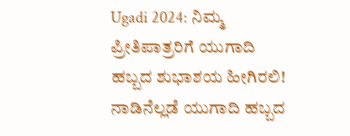Ugadi 2024: ನಿಮ್ಮ ಪ್ರೀತಿಪಾತ್ರರಿಗೆ ಯುಗಾದಿ ಹಬ್ಬದ ಶುಭಾಶಯ ಹೀಗಿರಲಿ!
ನಾಡಿನೆಲ್ಲಡೆ ಯುಗಾದಿ ಹಬ್ಬದ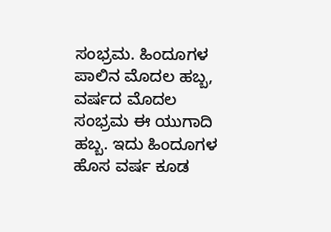ಸಂಭ್ರಮ. ಹಿಂದೂಗಳ ಪಾಲಿನ ಮೊದಲ ಹಬ್ಬ, ವರ್ಷದ ಮೊದಲ ಸಂಭ್ರಮ ಈ ಯುಗಾದಿ ಹಬ್ಬ. ಇದು ಹಿಂದೂಗಳ ಹೊಸ ವರ್ಷ ಕೂಡ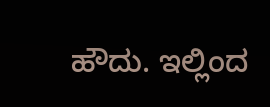ಹೌದು. ಇಲ್ಲಿಂದ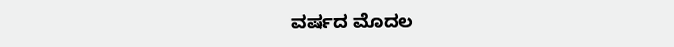ವರ್ಷದ ಮೊದಲ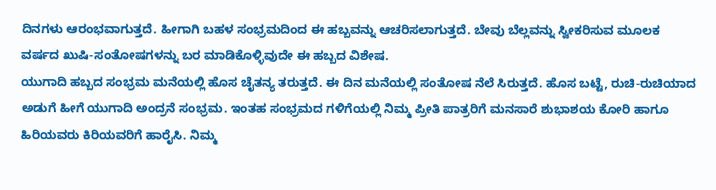ದಿನಗಳು ಆರಂಭವಾಗುತ್ತದೆ. ಹೀಗಾಗಿ ಬಹಳ ಸಂಭ್ರಮದಿಂದ ಈ ಹಬ್ಬವನ್ನು ಆಚರಿಸಲಾಗುತ್ತದೆ. ಬೇವು ಬೆಲ್ಲವನ್ನು ಸ್ವೀಕರಿಸುವ ಮೂಲಕ ವರ್ಷದ ಖುಷಿ-ಸಂತೋಷಗಳನ್ನು ಬರ ಮಾಡಿಕೊಳ್ಳಿವುದೇ ಈ ಹಬ್ಬದ ವಿಶೇಷ.
ಯುಗಾದಿ ಹಬ್ಬದ ಸಂಭ್ರಮ ಮನೆಯಲ್ಲಿ ಹೊಸ ಚೈತನ್ಯ ತರುತ್ತದೆ. ಈ ದಿನ ಮನೆಯಲ್ಲಿ ಸಂತೋಷ ನೆಲೆ ಸಿರುತ್ತದೆ. ಹೊಸ ಬಟ್ಟೆ, ರುಚಿ-ರುಚಿಯಾದ ಅಡುಗೆ ಹೀಗೆ ಯುಗಾದಿ ಅಂದ್ರನೆ ಸಂಭ್ರಮ. ಇಂತಹ ಸಂಭ್ರಮದ ಗಳಿಗೆಯಲ್ಲಿ ನಿಮ್ಮ ಪ್ರೀತಿ ಪಾತ್ರರಿಗೆ ಮನಸಾರೆ ಶುಭಾಶಯ ಕೋರಿ ಹಾಗೂ ಹಿರಿಯವರು ಕಿರಿಯವರಿಗೆ ಹಾರೈಸಿ. ನಿಮ್ಮ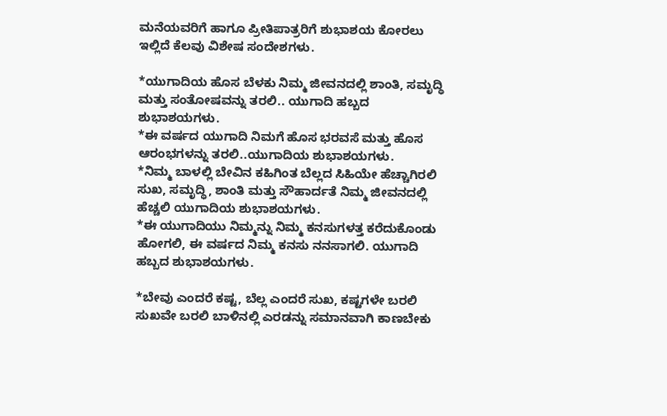ಮನೆಯವರಿಗೆ ಹಾಗೂ ಪ್ರೀತಿಪಾತ್ರರಿಗೆ ಶುಭಾಶಯ ಕೋರಲು ಇಲ್ಲಿದೆ ಕೆಲವು ವಿಶೇಷ ಸಂದೇಶಗಳು.

*ಯುಗಾದಿಯ ಹೊಸ ಬೆಳಕು ನಿಮ್ಮ ಜೀವನದಲ್ಲಿ ಶಾಂತಿ, ಸಮೃದ್ಧಿ ಮತ್ತು ಸಂತೋಷವನ್ನು ತರಲಿ.. ಯುಗಾದಿ ಹಬ್ಬದ ಶುಭಾಶಯಗಳು.
*ಈ ವರ್ಷದ ಯುಗಾದಿ ನಿಮಗೆ ಹೊಸ ಭರವಸೆ ಮತ್ತು ಹೊಸ ಆರಂಭಗಳನ್ನು ತರಲಿ..ಯುಗಾದಿಯ ಶುಭಾಶಯಗಳು.
*ನಿಮ್ಮ ಬಾಳಲ್ಲಿ ಬೇವಿನ ಕಹಿಗಿಂತ ಬೆಲ್ಲದ ಸಿಹಿಯೇ ಹೆಚ್ಚಾಗಿರಲಿ ಸುಖ, ಸಮೃದ್ಧಿ, ಶಾಂತಿ ಮತ್ತು ಸೌಹಾರ್ದತೆ ನಿಮ್ಮ ಜೀವನದಲ್ಲಿ ಹೆಚ್ಚಲಿ ಯುಗಾದಿಯ ಶುಭಾಶಯಗಳು.
*ಈ ಯುಗಾದಿಯು ನಿಮ್ಮನ್ನು ನಿಮ್ಮ ಕನಸುಗಳತ್ತ ಕರೆದುಕೊಂಡು ಹೋಗಲಿ, ಈ ವರ್ಷದ ನಿಮ್ಮ ಕನಸು ನನಸಾಗಲಿ. ಯುಗಾದಿ ಹಬ್ಬದ ಶುಭಾಶಯಗಳು.

*ಬೇವು ಎಂದರೆ ಕಷ್ಟ, ಬೆಲ್ಲ ಎಂದರೆ ಸುಖ, ಕಷ್ಟಗಳೇ ಬರಲಿ ಸುಖವೇ ಬರಲಿ ಬಾಳಿನಲ್ಲಿ ಎರಡನ್ನು ಸಮಾನವಾಗಿ ಕಾಣಬೇಕು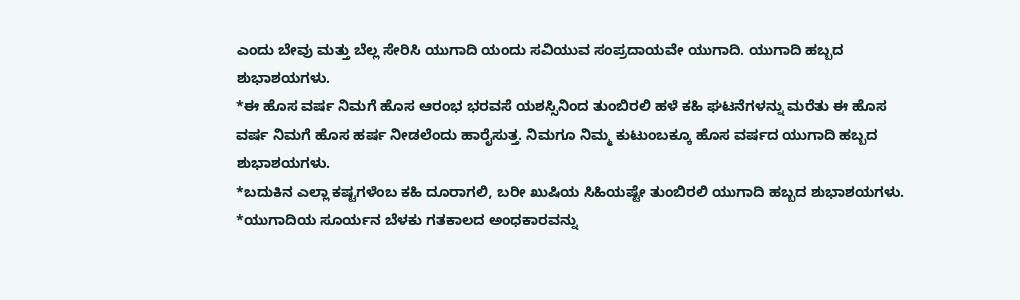ಎಂದು ಬೇವು ಮತ್ತು ಬೆಲ್ಲ ಸೇರಿಸಿ ಯುಗಾದಿ ಯಂದು ಸವಿಯುವ ಸಂಪ್ರದಾಯವೇ ಯುಗಾದಿ. ಯುಗಾದಿ ಹಬ್ಬದ ಶುಭಾಶಯಗಳು.
*ಈ ಹೊಸ ವರ್ಷ ನಿಮಗೆ ಹೊಸ ಆರಂಭ ಭರವಸೆ ಯಶಸ್ಸಿನಿಂದ ತುಂಬಿರಲಿ ಹಳೆ ಕಹಿ ಘಟನೆಗಳನ್ನು ಮರೆತು ಈ ಹೊಸ ವರ್ಷ ನಿಮಗೆ ಹೊಸ ಹರ್ಷ ನೀಡಲೆಂದು ಹಾರೈಸುತ್ತ. ನಿಮಗೂ ನಿಮ್ಮ ಕುಟುಂಬಕ್ಕೂ ಹೊಸ ವರ್ಷದ ಯುಗಾದಿ ಹಬ್ಬದ ಶುಭಾಶಯಗಳು.
*ಬದುಕಿನ ಎಲ್ಲಾ ಕಷ್ಟಗಳೆಂಬ ಕಹಿ ದೂರಾಗಲಿ, ಬರೀ ಖುಷಿಯ ಸಿಹಿಯಷ್ಟೇ ತುಂಬಿರಲಿ ಯುಗಾದಿ ಹಬ್ಬದ ಶುಭಾಶಯಗಳು.
*ಯುಗಾದಿಯ ಸೂರ್ಯನ ಬೆಳಕು ಗತಕಾಲದ ಅಂಧಕಾರವನ್ನು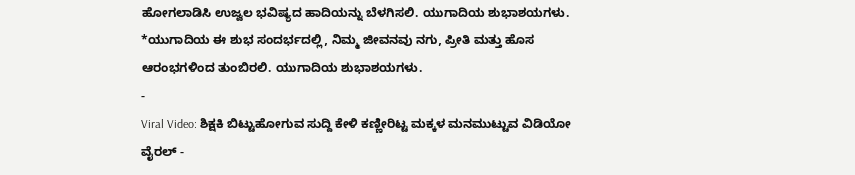ಹೋಗಲಾಡಿಸಿ ಉಜ್ವಲ ಭವಿಷ್ಯದ ಹಾದಿಯನ್ನು ಬೆಳಗಿಸಲಿ. ಯುಗಾದಿಯ ಶುಭಾಶಯಗಳು.
*ಯುಗಾದಿಯ ಈ ಶುಭ ಸಂದರ್ಭದಲ್ಲಿ, ನಿಮ್ಮ ಜೀವನವು ನಗು, ಪ್ರೀತಿ ಮತ್ತು ಹೊಸ ಆರಂಭಗಳಿಂದ ತುಂಬಿರಲಿ. ಯುಗಾದಿಯ ಶುಭಾಶಯಗಳು.
-
Viral Video: ಶಿಕ್ಷಕಿ ಬಿಟ್ಟುಹೋಗುವ ಸುದ್ದಿ ಕೇಳಿ ಕಣ್ಣೀರಿಟ್ಟ ಮಕ್ಕಳ ಮನಮುಟ್ಟುವ ವಿಡಿಯೋ ವೈರಲ್ -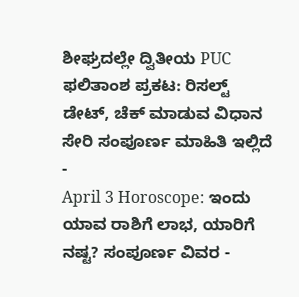ಶೀಘ್ರದಲ್ಲೇ ದ್ವಿತೀಯ PUC ಫಲಿತಾಂಶ ಪ್ರಕಟ: ರಿಸಲ್ಟ್ ಡೇಟ್, ಚೆಕ್ ಮಾಡುವ ವಿಧಾನ ಸೇರಿ ಸಂಪೂರ್ಣ ಮಾಹಿತಿ ಇಲ್ಲಿದೆ -
April 3 Horoscope: ಇಂದು ಯಾವ ರಾಶಿಗೆ ಲಾಭ, ಯಾರಿಗೆ ನಷ್ಟ? ಸಂಪೂರ್ಣ ವಿವರ -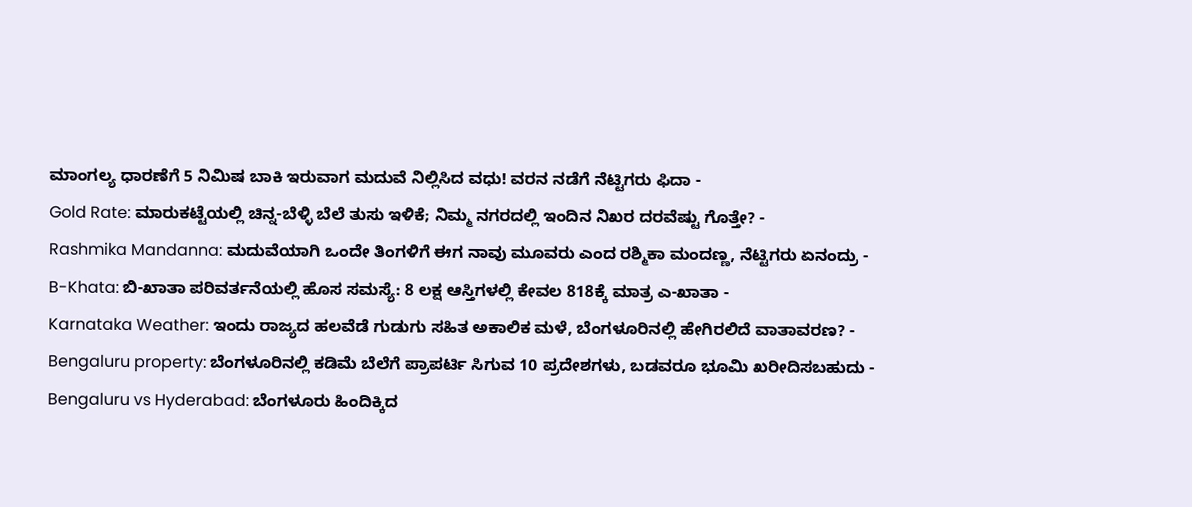ಮಾಂಗಲ್ಯ ಧಾರಣೆಗೆ 5 ನಿಮಿಷ ಬಾಕಿ ಇರುವಾಗ ಮದುವೆ ನಿಲ್ಲಿಸಿದ ವಧು! ವರನ ನಡೆಗೆ ನೆಟ್ಟಿಗರು ಫಿದಾ -
Gold Rate: ಮಾರುಕಟ್ಟೆಯಲ್ಲಿ ಚಿನ್ನ-ಬೆಳ್ಳಿ ಬೆಲೆ ತುಸು ಇಳಿಕೆ; ನಿಮ್ಮ ನಗರದಲ್ಲಿ ಇಂದಿನ ನಿಖರ ದರವೆಷ್ಟು ಗೊತ್ತೇ? -
Rashmika Mandanna: ಮದುವೆಯಾಗಿ ಒಂದೇ ತಿಂಗಳಿಗೆ ಈಗ ನಾವು ಮೂವರು ಎಂದ ರಶ್ಮಿಕಾ ಮಂದಣ್ಣ, ನೆಟ್ಟಿಗರು ಏನಂದ್ರು -
B-Khata: ಬಿ-ಖಾತಾ ಪರಿವರ್ತನೆಯಲ್ಲಿ ಹೊಸ ಸಮಸ್ಯೆ: 8 ಲಕ್ಷ ಆಸ್ತಿಗಳಲ್ಲಿ ಕೇವಲ 818ಕ್ಕೆ ಮಾತ್ರ ಎ-ಖಾತಾ -
Karnataka Weather: ಇಂದು ರಾಜ್ಯದ ಹಲವೆಡೆ ಗುಡುಗು ಸಹಿತ ಅಕಾಲಿಕ ಮಳೆ, ಬೆಂಗಳೂರಿನಲ್ಲಿ ಹೇಗಿರಲಿದೆ ವಾತಾವರಣ? -
Bengaluru property: ಬೆಂಗಳೂರಿನಲ್ಲಿ ಕಡಿಮೆ ಬೆಲೆಗೆ ಪ್ರಾಪರ್ಟಿ ಸಿಗುವ 10 ಪ್ರದೇಶಗಳು, ಬಡವರೂ ಭೂಮಿ ಖರೀದಿಸಬಹುದು -
Bengaluru vs Hyderabad: ಬೆಂಗಳೂರು ಹಿಂದಿಕ್ಕಿದ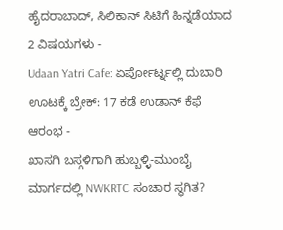ಹೈದರಾಬಾದ್, ಸಿಲಿಕಾನ್ ಸಿಟಿಗೆ ಹಿನ್ನಡೆಯಾದ 2 ವಿಷಯಗಳು -
Udaan Yatri Cafe: ಏರ್ಪೋರ್ಟ್ನಲ್ಲಿ ದುಬಾರಿ ಊಟಕ್ಕೆ ಬ್ರೇಕ್: 17 ಕಡೆ ಉಡಾನ್ ಕೆಫೆ ಆರಂಭ -
ಖಾಸಗಿ ಬಸ್ಗಳಿಗಾಗಿ ಹುಬ್ಬಳ್ಳಿ-ಮುಂಬೈ ಮಾರ್ಗದಲ್ಲಿ NWKRTC ಸಂಚಾರ ಸ್ಥಗಿತ?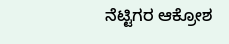ನೆಟ್ಟಿಗರ ಆಕ್ರೋಶ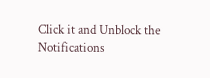Click it and Unblock the Notifications